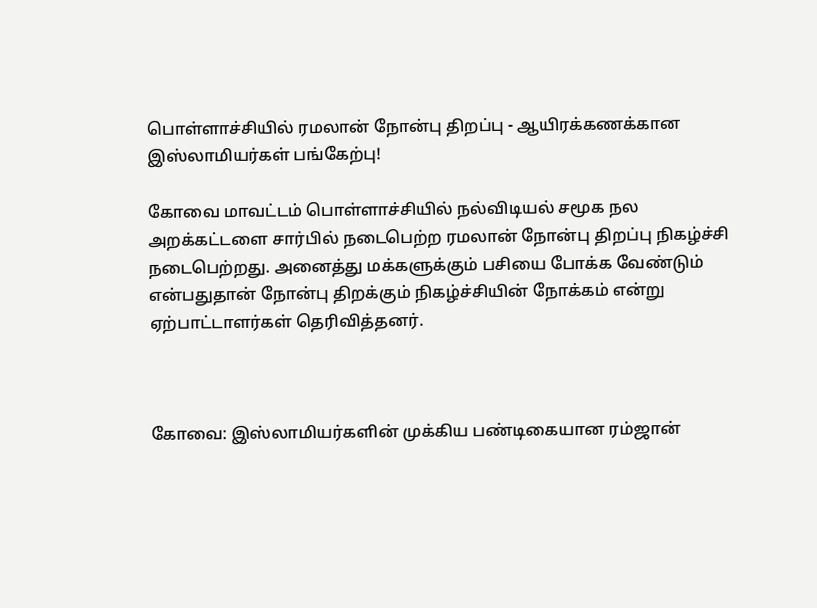பொள்ளாச்சியில் ரமலான் நோன்பு திறப்பு - ஆயிரக்கணக்கான இஸ்லாமியர்கள் பங்கேற்பு!

கோவை மாவட்டம் பொள்ளாச்சியில் நல்விடியல் சமூக நல அறக்கட்டளை சார்பில் நடைபெற்ற ரமலான் நோன்பு திறப்பு நிகழ்ச்சி நடைபெற்றது. அனைத்து மக்களுக்கும் பசியை போக்க வேண்டும் என்பதுதான் நோன்பு திறக்கும் நிகழ்ச்சியின் நோக்கம் என்று ஏற்பாட்டாளர்கள் தெரிவித்தனர்.



கோவை: இஸ்லாமியர்களின் முக்கிய பண்டிகையான ரம்ஜான்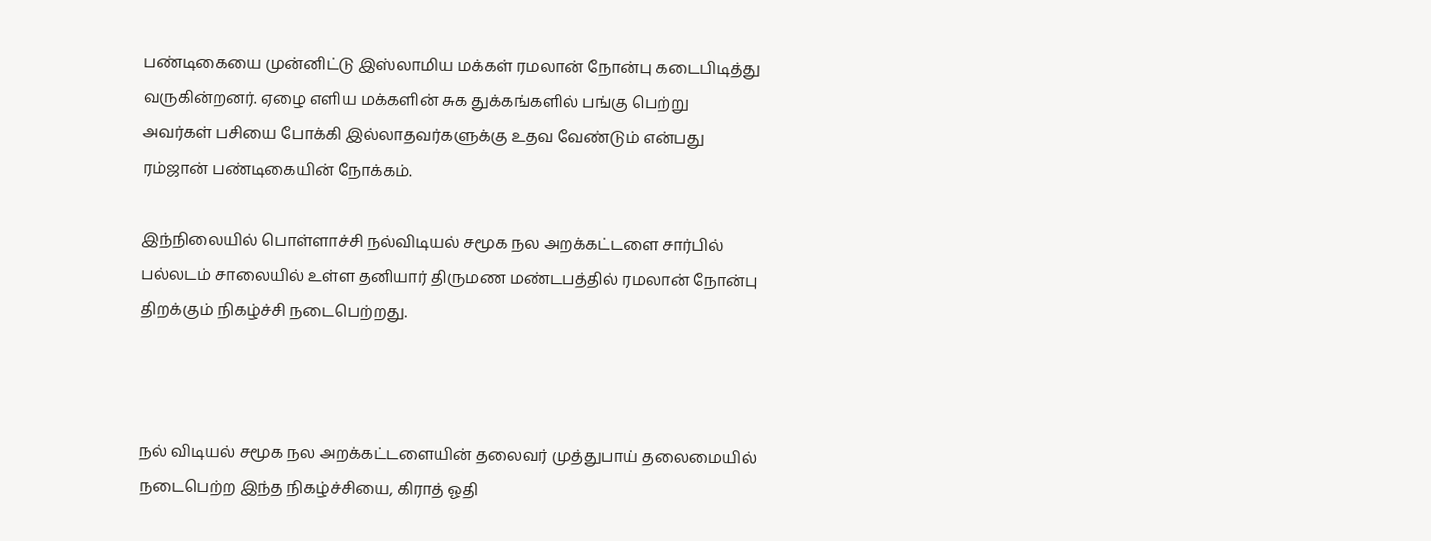பண்டிகையை முன்னிட்டு இஸ்லாமிய மக்கள் ரமலான் நோன்பு கடைபிடித்து வருகின்றனர். ஏழை எளிய மக்களின் சுக துக்கங்களில் பங்கு பெற்று அவர்கள் பசியை போக்கி இல்லாதவர்களுக்கு உதவ வேண்டும் என்பது ரம்ஜான் பண்டிகையின் நோக்கம்.

இந்நிலையில் பொள்ளாச்சி நல்விடியல் சமூக நல அறக்கட்டளை சார்பில் பல்லடம் சாலையில் உள்ள தனியார் திருமண மண்டபத்தில் ரமலான் நோன்பு திறக்கும் நிகழ்ச்சி நடைபெற்றது.



நல் விடியல் சமூக நல அறக்கட்டளையின் தலைவர் முத்துபாய் தலைமையில் நடைபெற்ற இந்த நிகழ்ச்சியை, கிராத் ஓதி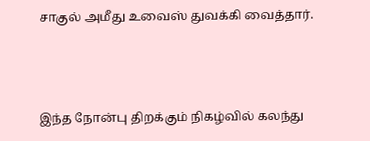சாகுல் அமீது உவைஸ் துவக்கி வைத்தார்.



இந்த நோன்பு திறக்கும் நிகழ்வில் கலந்து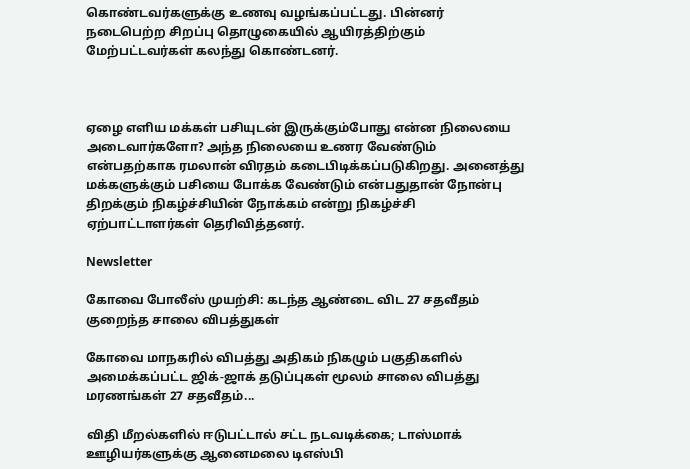கொண்டவர்களுக்கு உணவு வழங்கப்பட்டது. பின்னர் நடைபெற்ற சிறப்பு தொழுகையில் ஆயிரத்திற்கும் மேற்பட்டவர்கள் கலந்து கொண்டனர்.



ஏழை எளிய மக்கள் பசியுடன் இருக்கும்போது என்ன நிலையை அடைவார்களோ? அந்த நிலையை உணர வேண்டும் என்பதற்காக ரமலான் விரதம் கடைபிடிக்கப்படுகிறது. அனைத்து மக்களுக்கும் பசியை போக்க வேண்டும் என்பதுதான் நோன்பு திறக்கும் நிகழ்ச்சியின் நோக்கம் என்று நிகழ்ச்சி ஏற்பாட்டாளர்கள் தெரிவித்தனர்.

Newsletter

கோவை போலீஸ் முயற்சி: கடந்த ஆண்டை விட 27 சதவீதம் குறைந்த சாலை விபத்துகள்

கோவை மாநகரில் விபத்து அதிகம் நிகழும் பகுதிகளில் அமைக்கப்பட்ட ஜிக்-ஜாக் தடுப்புகள் மூலம் சாலை விபத்து மரணங்கள் 27 சதவீதம்...

விதி மீறல்களில் ஈடுபட்டால் சட்ட நடவடிக்கை; டாஸ்மாக் ஊழியர்களுக்கு ஆனைமலை டிஎஸ்பி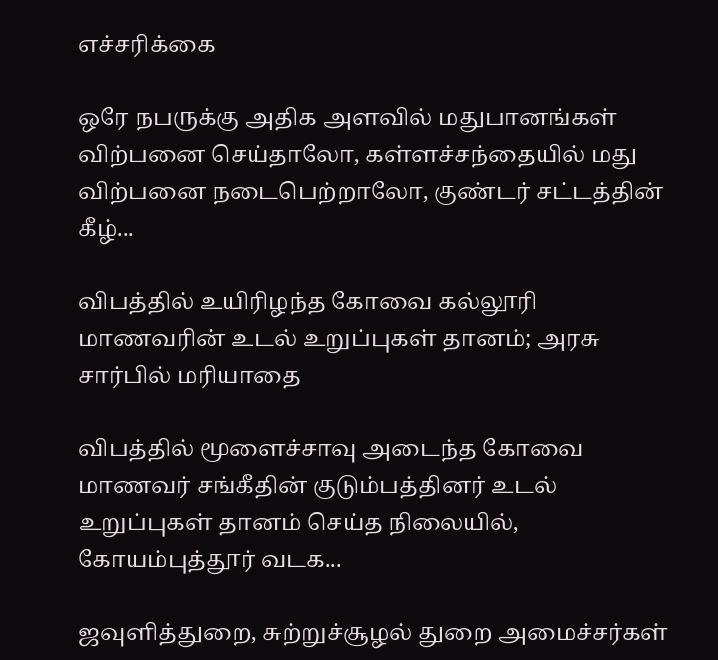எச்சரிக்கை

ஒரே நபருக்கு அதிக அளவில் மதுபானங்கள் விற்பனை செய்தாலோ, கள்ளச்சந்தையில் மது விற்பனை நடைபெற்றாலோ, குண்டர் சட்டத்தின் கீழ்...

விபத்தில் உயிரிழந்த கோவை கல்லூரி மாணவரின் உடல் உறுப்புகள் தானம்; அரசு சார்பில் மரியாதை

விபத்தில் மூளைச்சாவு அடைந்த கோவை மாணவர் சங்கீதின் குடும்பத்தினர் உடல் உறுப்புகள் தானம் செய்த நிலையில், கோயம்புத்தூர் வடக...

ஜவுளித்துறை, சுற்றுச்சூழல் துறை அமைச்சர்கள்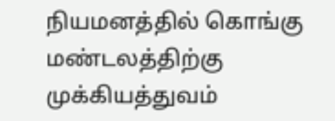நியமனத்தில் கொங்கு மண்டலத்திற்கு முக்கியத்துவம்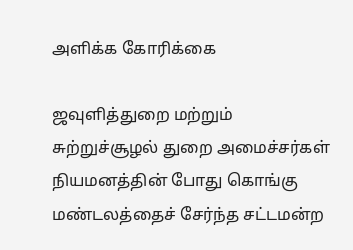அளிக்க கோரிக்கை

ஜவுளித்துறை மற்றும் சுற்றுச்சூழல் துறை அமைச்சர்கள் நியமனத்தின் போது கொங்கு மண்டலத்தைச் சேர்ந்த சட்டமன்ற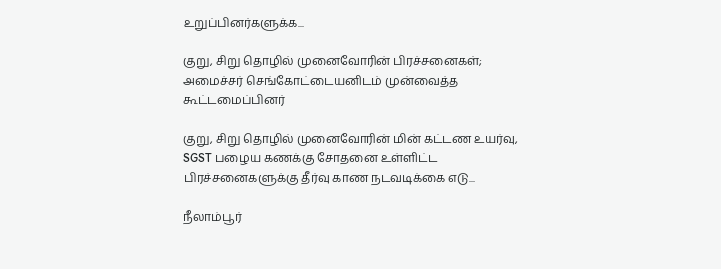உறுப்பினர்களுக்க...

குறு, சிறு தொழில் முனைவோரின் பிரச்சனைகள்; அமைச்சர் செங்கோட்டையனிடம் முன்வைத்த கூட்டமைப்பினர்

குறு, சிறு தொழில் முனைவோரின் மின் கட்டண உயர்வு, SGST பழைய கணக்கு சோதனை உள்ளிட்ட பிரச்சனைகளுக்கு தீர்வு காண நடவடிக்கை எடு...

நீலாம்பூர்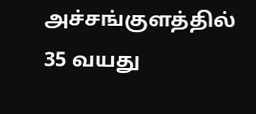அச்சங்குளத்தில் 35 வயது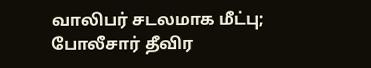வாலிபர் சடலமாக மீட்பு; போலீசார் தீவிர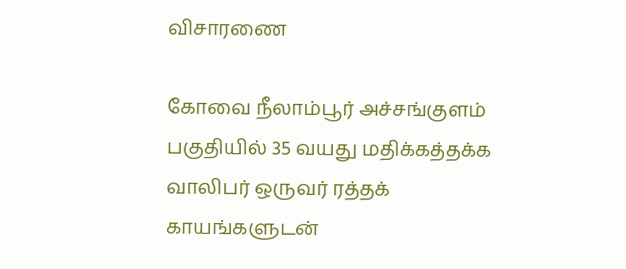விசாரணை

கோவை நீலாம்பூர் அச்சங்குளம் பகுதியில் 35 வயது மதிக்கத்தக்க வாலிபர் ஒருவர் ரத்தக் காயங்களுடன்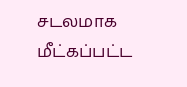சடலமாக மீட்கப்பட்ட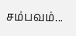சம்பவம்...